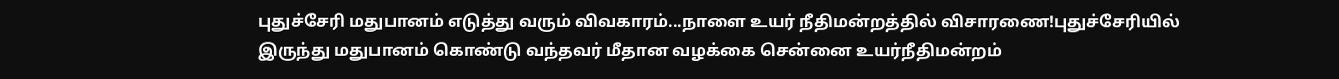புதுச்சேரி மதுபானம் எடுத்து வரும் விவகாரம்...நாளை உயர் நீதிமன்றத்தில் விசாரணை!புதுச்சேரியில் இருந்து மதுபானம் கொண்டு வந்தவர் மீதான வழக்கை சென்னை உயர்நீதிமன்றம்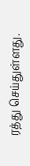ரத்து செய்துள்ளது.